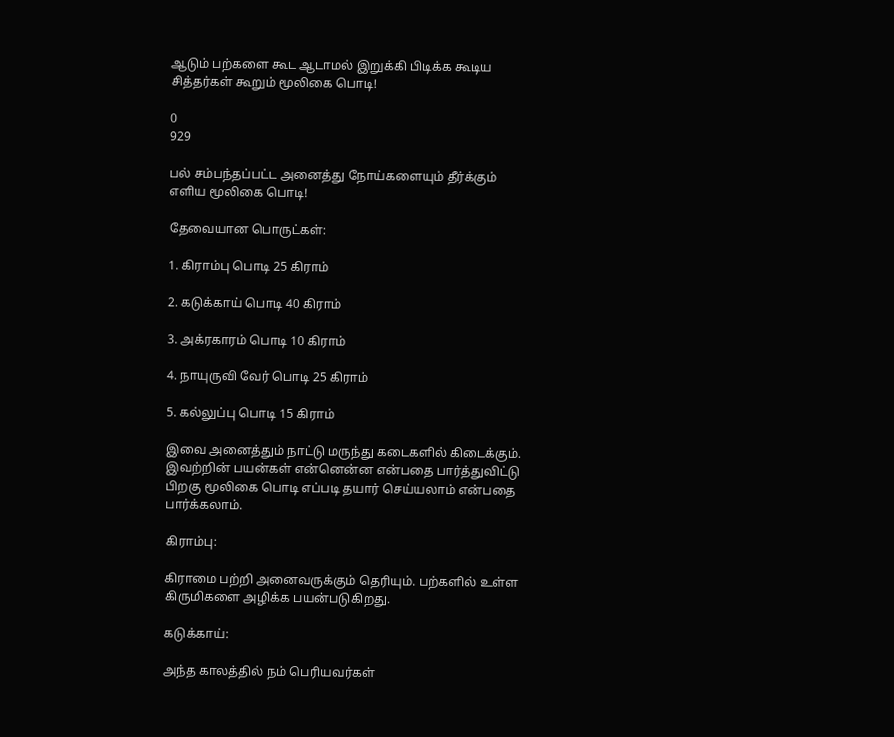ஆடும் பற்களை கூட ஆடாமல் இறுக்கி பிடிக்க கூடிய சித்தர்கள் கூறும் மூலிகை பொடி!

0
929

பல் சம்பந்தப்பட்ட அனைத்து நோய்களையும் தீர்க்கும் எளிய மூலிகை பொடி!

தேவையான பொருட்கள்:

1. கிராம்பு பொடி 25 கிராம்

2. கடுக்காய் பொடி 40 கிராம்

3. அக்ரகாரம் பொடி 10 கிராம்

4. நாயுருவி வேர் பொடி 25 கிராம்

5. கல்லுப்பு பொடி 15 கிராம்

இவை அனைத்தும் நாட்டு மருந்து கடைகளில் கிடைக்கும். இவற்றின் பயன்கள் என்னென்ன என்பதை பார்த்துவிட்டு பிறகு மூலிகை பொடி எப்படி தயார் செய்யலாம் என்பதை பார்க்கலாம்.

கிராம்பு:

கிராமை பற்றி அனைவருக்கும் தெரியும். பற்களில் உள்ள கிருமிகளை அழிக்க பயன்படுகிறது.

கடுக்காய்:

அந்த காலத்தில் நம் பெரியவர்கள்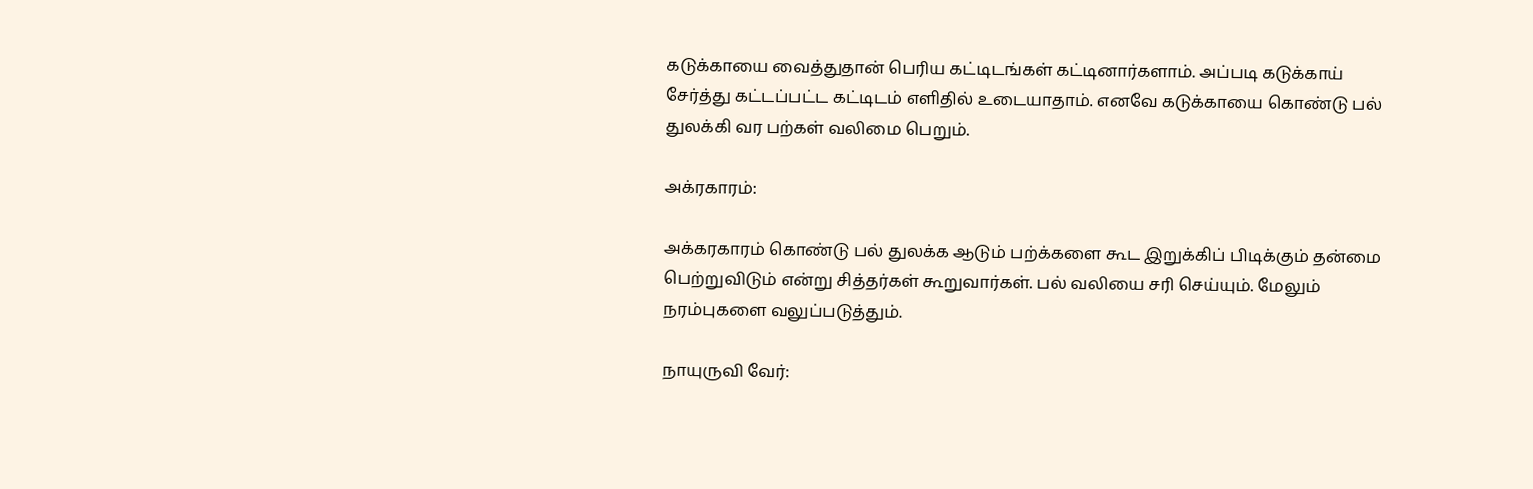கடுக்காயை வைத்துதான் பெரிய கட்டிடங்கள் கட்டினார்களாம். அப்படி கடுக்காய் சேர்த்து கட்டப்பட்ட கட்டிடம் எளிதில் உடையாதாம். எனவே கடுக்காயை கொண்டு பல் துலக்கி வர பற்கள் வலிமை பெறும்.

அக்ரகாரம்:

அக்கரகாரம் கொண்டு பல் துலக்க ஆடும் பற்க்களை கூட இறுக்கிப் பிடிக்கும் தன்மை பெற்றுவிடும் என்று சித்தர்கள் கூறுவார்கள். பல் வலியை சரி செய்யும். மேலும் நரம்புகளை வலுப்படுத்தும்.

நாயுருவி வேர்: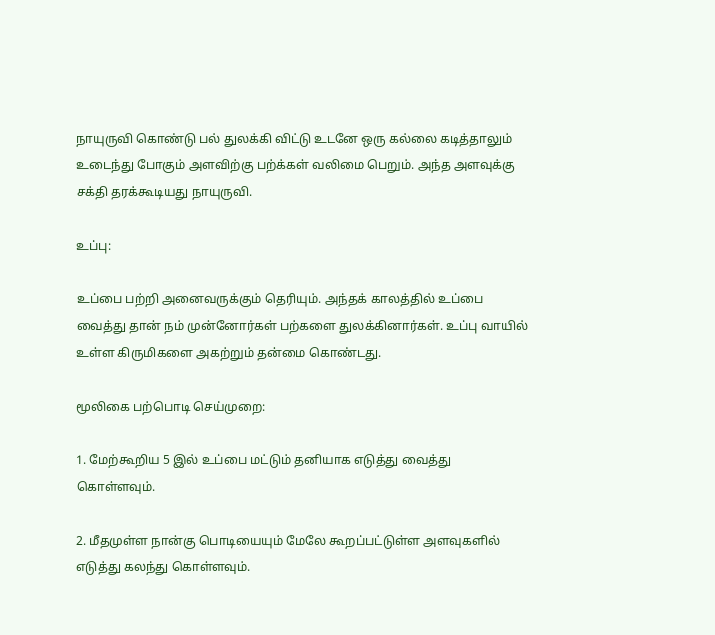நாயுருவி கொண்டு பல் துலக்கி விட்டு உடனே ஒரு கல்லை கடித்தாலும் உடைந்து போகும் அளவிற்கு பற்க்கள் வலிமை பெறும். அந்த அளவுக்கு சக்தி தரக்கூடியது நாயுருவி.

உப்பு:

உப்பை பற்றி அனைவருக்கும் தெரியும். அந்தக் காலத்தில் உப்பை வைத்து தான் நம் முன்னோர்கள் பற்களை துலக்கினார்கள். உப்பு வாயில் உள்ள கிருமிகளை அகற்றும் தன்மை கொண்டது.

மூலிகை பற்பொடி செய்முறை:

1. மேற்கூறிய 5 இல் உப்பை மட்டும் தனியாக எடுத்து வைத்து கொள்ளவும்.

2. மீதமுள்ள நான்கு பொடியையும் மேலே கூறப்பட்டுள்ள அளவுகளில் எடுத்து கலந்து கொள்ளவும்.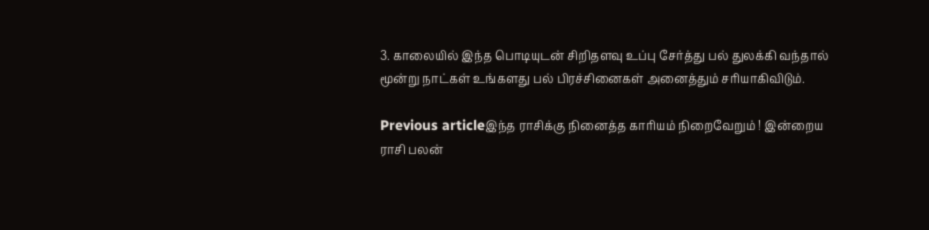3. காலையில் இந்த பொடியுடன் சிறிதளவு உப்பு சேர்த்து பல் துலக்கி வந்தால் மூன்று நாட்கள் உங்களது பல் பிரச்சினைகள் அனைத்தும் சரியாகிவிடும்.

Previous articleஇந்த ராசிக்கு நினைத்த காரியம் நிறைவேறும் ! இன்றைய ராசி பலன்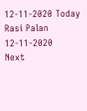12-11-2020 Today Rasi Palan 12-11-2020
Next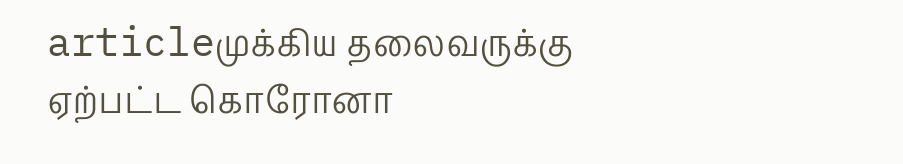articleமுக்கிய தலைவருக்கு ஏற்பட்ட கொரோனா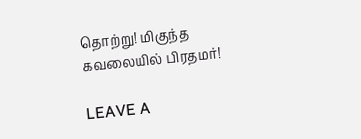தொற்று! மிகுந்த கவலையில் பிரதமர்!

LEAVE A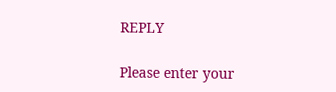REPLY

Please enter your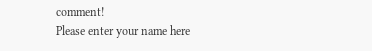comment!
Please enter your name here